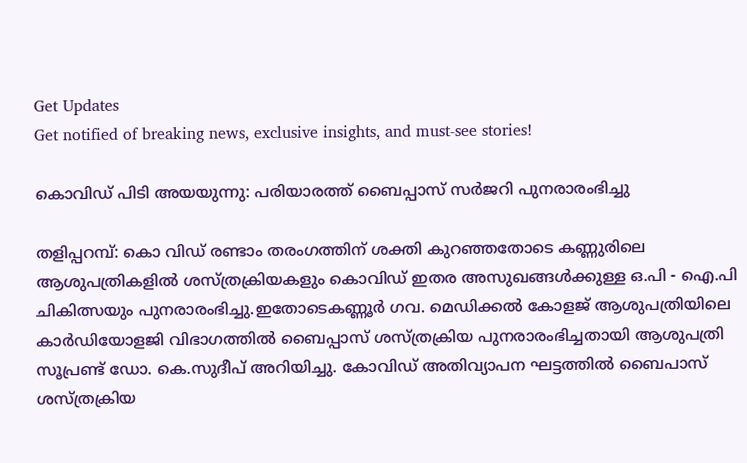Get Updates
Get notified of breaking news, exclusive insights, and must-see stories!

കൊവിഡ് പിടി അയയുന്നു: പരിയാരത്ത് ബൈപ്പാസ് സർജറി പുനരാരംഭിച്ചു

തളിപ്പറമ്പ്: കൊ വിഡ് രണ്ടാം തരംഗത്തിന് ശക്തി കുറഞ്ഞതോടെ കണ്ണുരിലെ ആശുപത്രികളിൽ ശസ്ത്രക്രിയകളും കൊവിഡ് ഇതര അസുഖങ്ങൾക്കുള്ള ഒ.പി - ഐ.പി ചികിത്സയും പുനരാരംഭിച്ചു.ഇതോടെകണ്ണൂര്‍ ഗവ. മെഡിക്കല്‍ കോളജ് ആശുപത്രിയിലെ കാര്‍ഡിയോളജി വിഭാഗത്തില്‍ ബൈപ്പാസ് ശസ്ത്രക്രിയ പുനരാരംഭിച്ചതായി ആശുപത്രി സൂപ്രണ്ട് ഡോ. കെ.സുദീപ് അറിയിച്ചു. കോവിഡ് അതിവ്യാപന ഘട്ടത്തില്‍ ബൈപാസ് ശസ്ത്രക്രിയ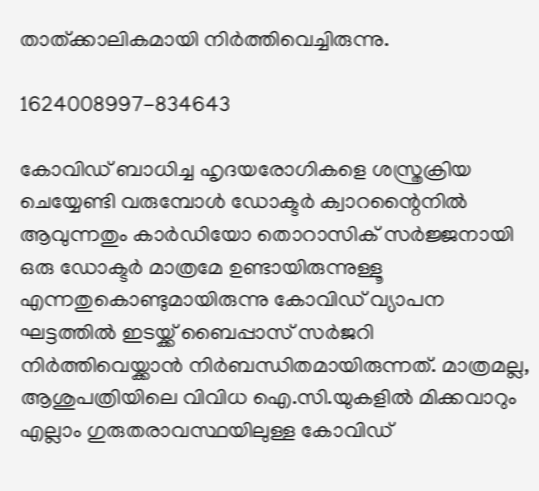താത്ക്കാലികമായി നിര്‍ത്തിവെച്ചിരുന്നു.

1624008997-834643

കോവിഡ് ബാധിച്ച ഹൃദയരോഗികളെ ശസ്ത്രക്രിയ ചെയ്യേണ്ടി വരുമ്പോള്‍ ഡോക്ടര്‍ ക്വാറന്റൈനില്‍ ആവുന്നതും കാര്‍ഡിയോ തൊറാസിക് സര്‍ജ്ജനായി ഒരു ഡോക്ടര്‍ മാത്രമേ ഉണ്ടായിരുന്നുള്ളൂ എന്നതുകൊണ്ടുമായിരുന്നു കോവിഡ് വ്യാപന ഘട്ടത്തില്‍ ഇടയ്ക്ക് ബൈപ്പാസ് സര്‍ജറി നിര്‍ത്തിവെയ്ക്കാന്‍ നിര്‍ബന്ധിതമായിരുന്നത്. മാത്രമല്ല, ആശുപത്രിയിലെ വിവിധ ഐ.സി.യുകളില്‍ മിക്കവാറും എല്ലാം ഗുരുതരാവസ്ഥയിലുള്ള കോവിഡ്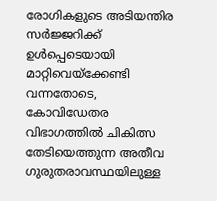രോഗികളുടെ അടിയന്തിര സര്‍ജ്ജറിക്ക് ഉള്‍പ്പെടെയായി മാറ്റിവെയ്‌ക്കേണ്ടി വന്നതോടെ, കോവിഡേതര വിഭാഗത്തില്‍ ചികിത്സ തേടിയെത്തുന്ന അതീവ ഗുരുതരാവസ്ഥയിലുള്ള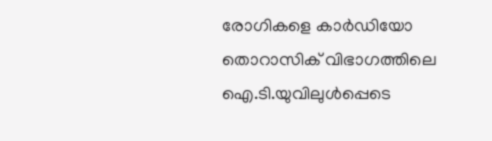രോഗികളെ കാര്‍ഡിയോ തൊറാസിക് വിഭാഗത്തിലെ ഐ.ടി.യുവിലുള്‍പ്പെടെ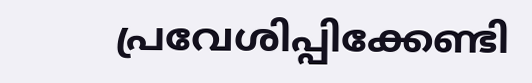പ്രവേശിപ്പിക്കേണ്ടി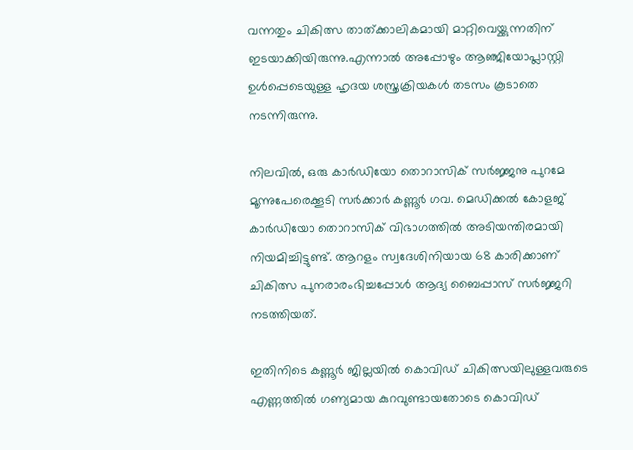വന്നതും ചികിത്സ താത്ക്കാലികമായി മാറ്റിവെയ്ക്കുന്നതിന് ഇടയാക്കിയിരുന്നു.എന്നാല്‍ അപ്പോഴും ആഞ്ജിയോപ്ലാസ്റ്റി ഉള്‍പ്പെടെയുള്ള ഹൃദയ ശസ്ത്രക്രിയകള്‍ തടസം കൂടാതെ നടന്നിരുന്നു.

നിലവില്‍, ഒരു കാര്‍ഡിയോ തൊറാസിക് സര്‍ജ്ജനു പുറമേ മൂന്നുപേരെക്കൂടി സര്‍ക്കാര്‍ കണ്ണൂര്‍ ഗവ. മെഡിക്കല്‍ കോളജ് കാര്‍ഡിയോ തൊറാസിക് വിഭാഗത്തില്‍ അടിയന്തിരമായി നിയമിച്ചിട്ടുണ്ട്. ആറളം സ്വദേശിനിയായ 68 കാരിക്കാണ് ചികിത്സ പുനരാരംഭിച്ചപ്പോള്‍ ആദ്യ ബൈപ്പാസ് സര്‍ജ്ജറി നടത്തിയത്.

ഇതിനിടെ കണ്ണൂർ ജില്ലയില്‍ കൊവിഡ് ചികിത്സയിലുള്ളവരുടെ എണ്ണത്തില്‍ ഗണ്യമായ കുറവുണ്ടായതോടെ കൊവിഡ്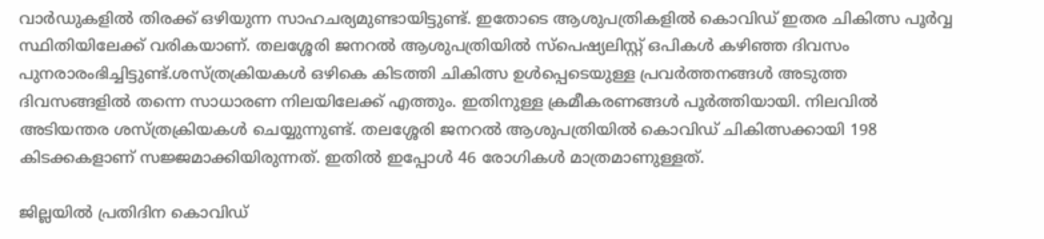വാര്‍ഡുകളില്‍ തിരക്ക് ഒഴിയുന്ന സാഹചര്യമുണ്ടായിട്ടുണ്ട്. ഇതോടെ ആശുപത്രികളില്‍ കൊവിഡ് ഇതര ചികിത്സ പൂര്‍വ്വ സ്ഥിതിയിലേക്ക് വരികയാണ്. തലശ്ശേരി ജനറല്‍ ആശുപത്രിയില്‍ സ്‌പെഷ്യലിസ്റ്റ് ഒപികള്‍ കഴിഞ്ഞ ദിവസം പുനരാരംഭിച്ചിട്ടുണ്ട്.ശസ്ത്രക്രിയകള്‍ ഒഴികെ കിടത്തി ചികിത്സ ഉള്‍പ്പെടെയുള്ള പ്രവര്‍ത്തനങ്ങള്‍ അടുത്ത ദിവസങ്ങളില്‍ തന്നെ സാധാരണ നിലയിലേക്ക് എത്തും. ഇതിനുള്ള ക്രമീകരണങ്ങള്‍ പൂര്‍ത്തിയായി. നിലവില്‍ അടിയന്തര ശസ്ത്രക്രിയകള്‍ ചെയ്യുന്നുണ്ട്. തലശ്ശേരി ജനറല്‍ ആശുപത്രിയില്‍ കൊവിഡ് ചികിത്സക്കായി 198 കിടക്കകളാണ് സജ്ജമാക്കിയിരുന്നത്. ഇതില്‍ ഇപ്പോള്‍ 46 രോഗികള്‍ മാത്രമാണുള്ളത്.

ജില്ലയില്‍ പ്രതിദിന കൊവിഡ്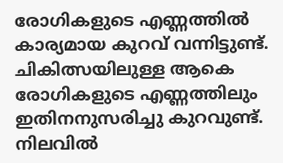രോഗികളുടെ എണ്ണത്തില്‍ കാര്യമായ കുറവ് വന്നിട്ടുണ്ട്. ചികിത്സയിലുള്ള ആകെ രോഗികളുടെ എണ്ണത്തിലും ഇതിനനുസരിച്ചു കുറവുണ്ട്. നിലവില്‍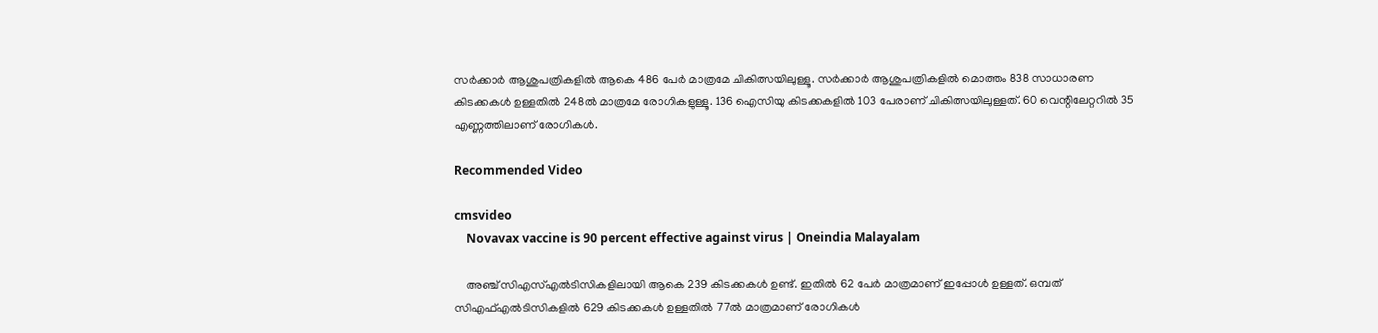സര്‍ക്കാര്‍ ആശുപത്രികളില്‍ ആകെ 486 പേര്‍ മാത്രമേ ചികിത്സയിലുള്ളൂ. സര്‍ക്കാര്‍ ആശുപത്രികളില്‍ മൊത്തം 838 സാധാരണ കിടക്കകള്‍ ഉള്ളതില്‍ 248ല്‍ മാത്രമേ രോഗികളുള്ളൂ. 136 ഐസിയു കിടക്കകളില്‍ 103 പേരാണ് ചികിത്സയിലുള്ളത്. 60 വെന്റിലേറ്ററില്‍ 35 എണ്ണത്തിലാണ് രോഗികള്‍.

Recommended Video

cmsvideo
    Novavax vaccine is 90 percent effective against virus | Oneindia Malayalam

    അഞ്ച് സിഎസ്എല്‍ടിസികളിലായി ആകെ 239 കിടക്കകള്‍ ഉണ്ട്. ഇതില്‍ 62 പേര്‍ മാത്രമാണ് ഇപ്പോള്‍ ഉള്ളത്. ഒമ്പത് സിഎഫ്എല്‍ടിസികളില്‍ 629 കിടക്കകള്‍ ഉള്ളതില്‍ 77ല്‍ മാത്രമാണ് രോഗികള്‍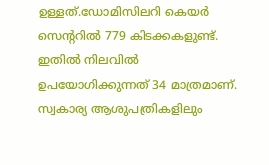ഉള്ളത്.ഡോമിസിലറി കെയര്‍ സെന്ററില്‍ 779 കിടക്കകളുണ്ട്. ഇതില്‍ നിലവില്‍ ഉപയോഗിക്കുന്നത് 34 മാത്രമാണ്. സ്വകാര്യ ആശുപത്രികളിലും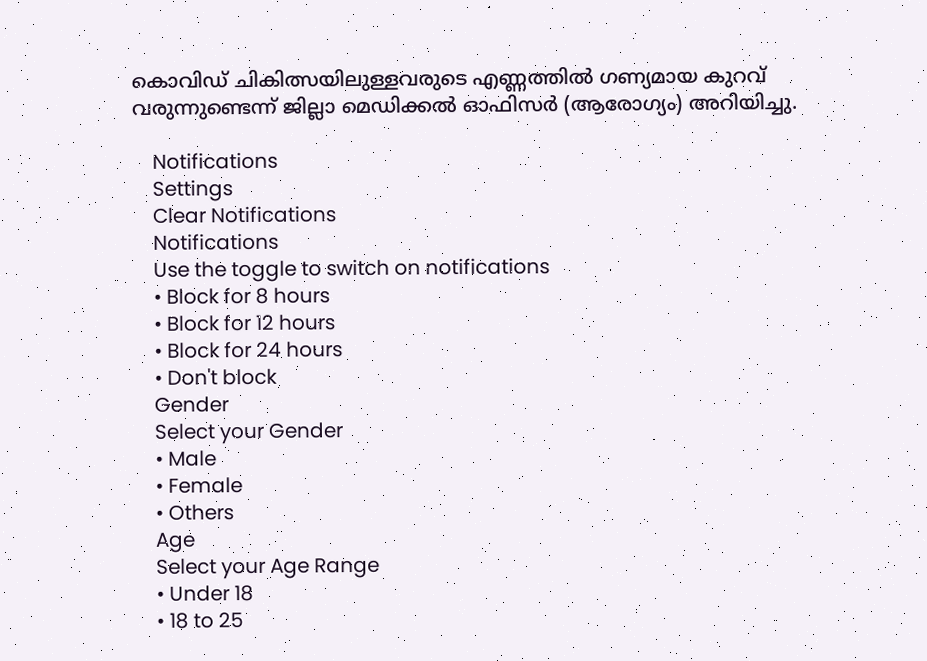കൊവിഡ് ചികിത്സയിലുള്ളവരുടെ എണ്ണത്തില്‍ ഗണ്യമായ കുറവ് വരുന്നുണ്ടെന്ന് ജില്ലാ മെഡിക്കൽ ഓഫിസർ (ആരോഗ്യം) അറിയിച്ചു.

    Notifications
    Settings
    Clear Notifications
    Notifications
    Use the toggle to switch on notifications
    • Block for 8 hours
    • Block for 12 hours
    • Block for 24 hours
    • Don't block
    Gender
    Select your Gender
    • Male
    • Female
    • Others
    Age
    Select your Age Range
    • Under 18
    • 18 to 25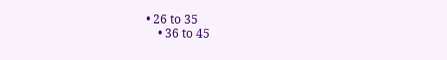• 26 to 35
    • 36 to 45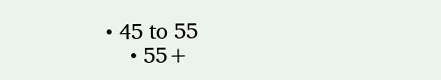• 45 to 55
    • 55+